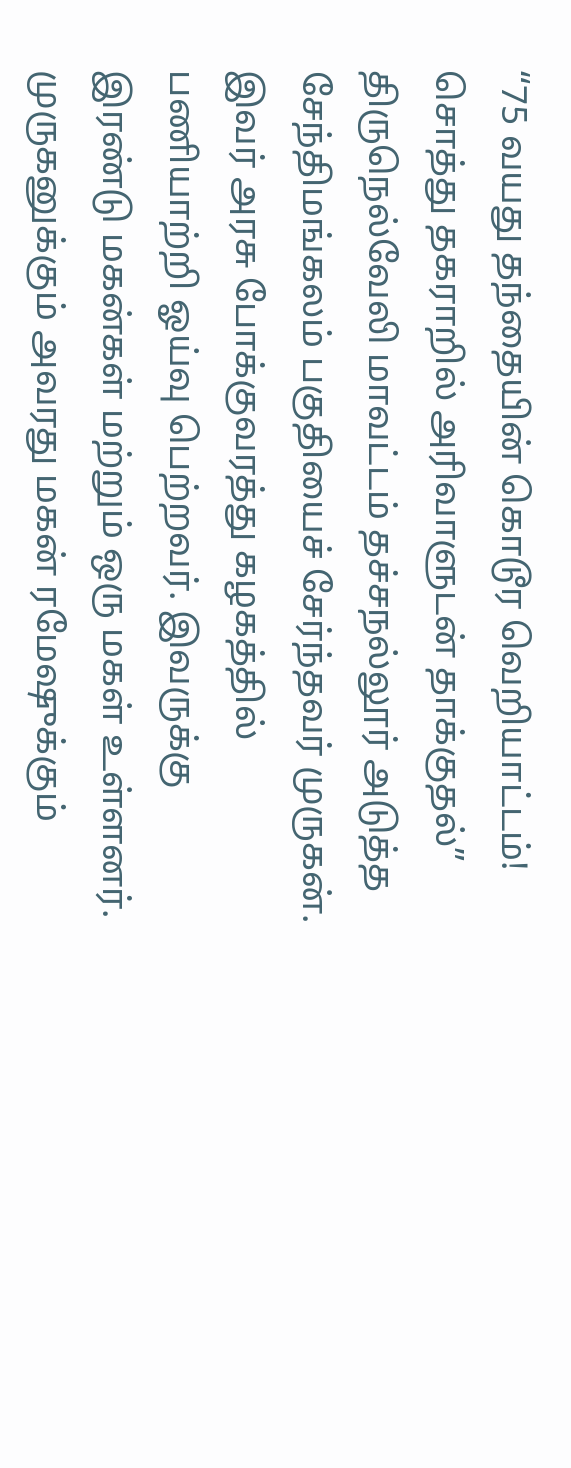“75 வயது தந்தையின் கொடூர வெறியாட்டம்! சொத்து தகராறில் அரிவாளுடன் தாக்குதல்”
திருநெல்வேலி மாவட்டம் தச்சநல்லூர் அடுத்த சேந்திமங்கலம் பகுதியைச் சேர்ந்தவர் முருகன். இவர் அரசு போக்குவரத்து கழகத்தில் பணியாற்றி ஓய்வு பெற்றவர். இவருக்கு இரண்டு மகன்கள் மற்றும் ஒரு மகள் உள்ளனர். முருகனுக்கும் அவரது மகன் ரமேஷுக்கும்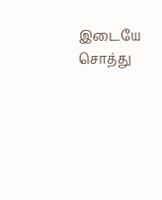இடையே சொத்து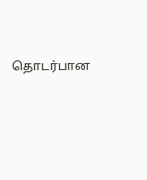தொடர்பான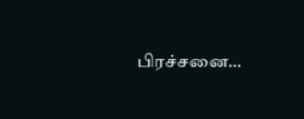பிரச்சனை…